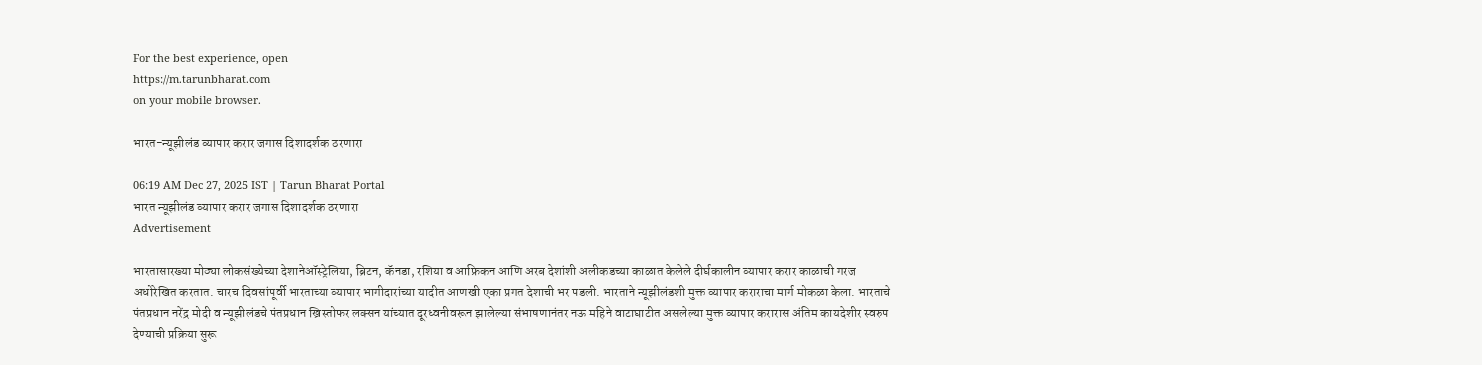For the best experience, open
https://m.tarunbharat.com
on your mobile browser.

भारत-न्यूझीलंड व्यापार करार जगास दिशादर्शक ठरणारा

06:19 AM Dec 27, 2025 IST | Tarun Bharat Portal
भारत न्यूझीलंड व्यापार करार जगास दिशादर्शक ठरणारा
Advertisement

भारतासारख्या मोठ्या लोकसंख्येच्या देशानेऑस्ट्रेलिया, ब्रिटन, कॅनडा, रशिया व आफ्रिकन आणि अरब देशांशी अलीकडच्या काळात केलेले दीर्घकालीन व्यापार करार काळाची गरज अधोरेखित करतात. चारच दिवसांपूर्वी भारताच्या व्यापार भागीदारांच्या यादीत आणखी एका प्रगत देशाची भर पडली. भारताने न्यूझीलंडशी मुक्त व्यापार कराराचा मार्ग मोकळा केला. भारताचे पंतप्रधान नरेंद्र मोदी व न्यूझीलंडचे पंतप्रधान ख्रिस्तोफर लक्सन यांच्यात दूरध्वनीवरून झालेल्या संभाषणानंतर नऊ महिने वाटाघाटीत असलेल्या मुक्त व्यापार करारास अंतिम कायदेशीर स्वरुप देण्याची प्रक्रिया सुरू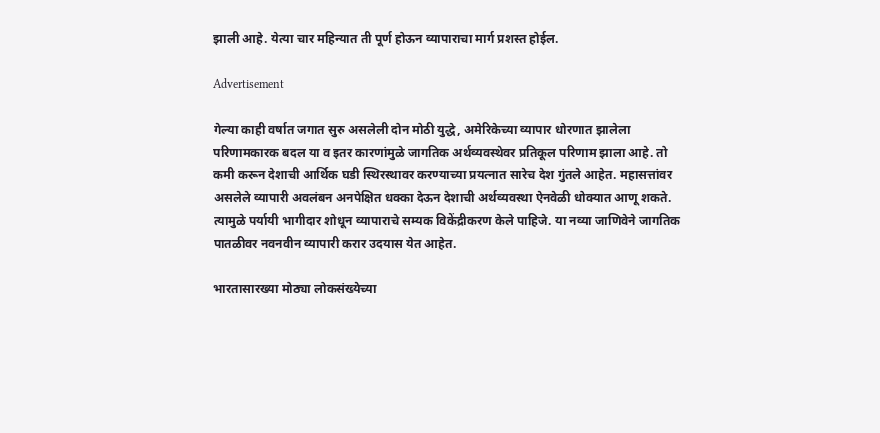झाली आहे. येत्या चार महिन्यात ती पूर्ण होऊन व्यापाराचा मार्ग प्रशस्त होईल.

Advertisement

गेल्या काही वर्षात जगात सुरु असलेली दोन मोठी युद्धे, अमेरिकेच्या व्यापार धोरणात झालेला परिणामकारक बदल या व इतर कारणांमुळे जागतिक अर्थव्यवस्थेवर प्रतिकूल परिणाम झाला आहे. तो कमी करून देशाची आर्थिक घडी स्थिरस्थावर करण्याच्या प्रयत्नात सारेच देश गुंतले आहेत. महासत्तांवर असलेले व्यापारी अवलंबन अनपेक्षित धक्का देऊन देशाची अर्थव्यवस्था ऐनवेळी धोक्यात आणू शकते. त्यामुळे पर्यायी भागीदार शोधून व्यापाराचे सम्यक विकेंद्रीकरण केले पाहिजे. या नव्या जाणिवेने जागतिक पातळीवर नवनवीन व्यापारी करार उदयास येत आहेत.

भारतासारख्या मोठ्या लोकसंख्येच्या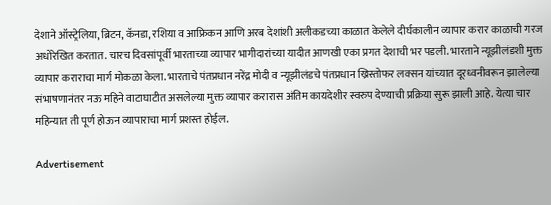देशाने ऑस्ट्रेलिया, ब्रिटन, कॅनडा, रशिया व आफ्रिकन आणि अरब देशांशी अलीकडच्या काळात केलेले दीर्घकालीन व्यापार करार काळाची गरज अधोरेखित करतात. चारच दिवसांपूर्वी भारताच्या व्यापार भागीदारांच्या यादीत आणखी एका प्रगत देशाची भर पडली. भारताने न्यूझीलंडशी मुक्त व्यापार कराराचा मार्ग मोकळा केला. भारताचे पंतप्रधान नरेंद्र मोदी व न्यूझीलंडचे पंतप्रधान ख्रिस्तोफर लक्सन यांच्यात दूरध्वनीवरून झालेल्या संभाषणानंतर नऊ महिने वाटाघाटीत असलेल्या मुक्त व्यापार करारास अंतिम कायदेशीर स्वरुप देण्याची प्रक्रिया सुरू झाली आहे. येत्या चार महिन्यात ती पूर्ण होऊन व्यापाराचा मार्ग प्रशस्त होईल.

Advertisement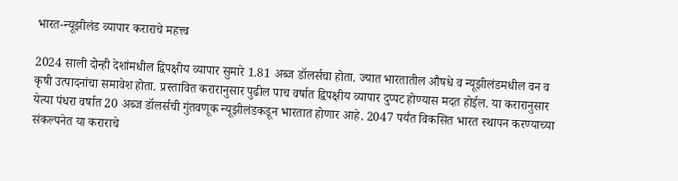भारत-न्यूझीलंड व्यापार कराराचे महत्त्व

2024 साली दोन्ही देशांमधील द्विपक्षीय व्यापार सुमारे 1.81 अब्ज डॉलर्सचा होता. ज्यात भारतातील औषधे व न्यूझीलंडमधील वन व कृषी उत्पादनांचा समावेश होता. प्रस्तावित करारानुसार पुढील पाच वर्षात द्विपक्षीय व्यापार दुप्पट होण्यास मदत होईल. या करारानुसार येत्या पंधरा वर्षात 20 अब्ज डॉलर्सची गुंतवणूक न्यूझीलंडकडून भारतात होणार आहे. 2047 पर्यंत विकसित भारत स्थापन करण्याच्या संकल्पनेत या कराराचे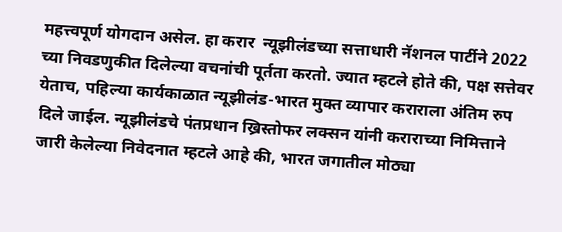महत्त्वपूर्ण योगदान असेल. हा करार  न्यूझीलंडच्या सत्ताधारी नॅशनल पार्टीने 2022 च्या निवडणुकीत दिलेल्या वचनांची पूर्तता करतो. ज्यात म्हटले होते की, पक्ष सत्तेवर येताच, पहिल्या कार्यकाळात न्यूझीलंड-भारत मुक्त व्यापार कराराला अंतिम रुप दिले जाईल. न्यूझीलंडचे पंतप्रधान ख्रिस्तोफर लक्सन यांनी कराराच्या निमित्ताने जारी केलेल्या निवेदनात म्हटले आहे की, भारत जगातील मोठ्या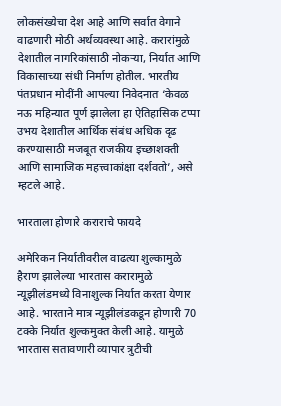लोकसंख्येचा देश आहे आणि सर्वात वेगाने वाढणारी मोठी अर्थव्यवस्था आहे. करारांमुळे देशातील नागरिकांसाठी नोकऱ्या, निर्यात आणि विकासाच्या संधी निर्माण होतील. भारतीय पंतप्रधान मोदींनी आपल्या निवेदनात ‘केवळ नऊ महिन्यात पूर्ण झालेला हा ऐतिहासिक टप्पा उभय देशातील आर्थिक संबंध अधिक दृढ करण्यासाठी मजबूत राजकीय इच्छाशक्ती आणि सामाजिक महत्त्वाकांक्षा दर्शवतो’, असे म्हटले आहे.

भारताला होणारे कराराचे फायदे

अमेरिकन निर्यातीवरील वाढत्या शुल्कामुळे हैराण झालेल्या भारतास करारामुळे न्यूझीलंडमध्ये विनाशुल्क निर्यात करता येणार आहे. भारताने मात्र न्यूझीलंडकडून होणारी 70 टक्के निर्यात शुल्कमुक्त केली आहे. यामुळे भारतास सतावणारी व्यापार त्रुटीची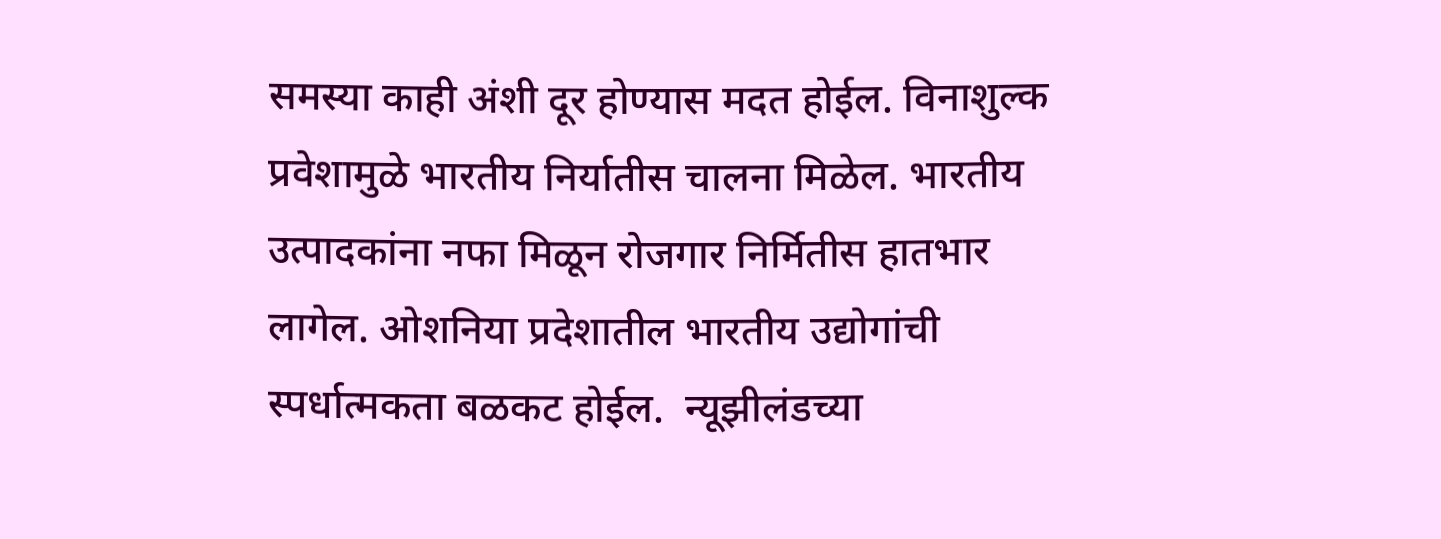समस्या काही अंशी दूर होण्यास मदत होईल. विनाशुल्क प्रवेशामुळे भारतीय निर्यातीस चालना मिळेल. भारतीय उत्पादकांना नफा मिळून रोजगार निर्मितीस हातभार लागेल. ओशनिया प्रदेशातील भारतीय उद्योगांची स्पर्धात्मकता बळकट होईल.  न्यूझीलंडच्या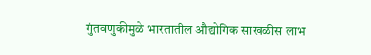गुंतवणुकीमुळे भारतातील औद्योगिक साखळीस लाभ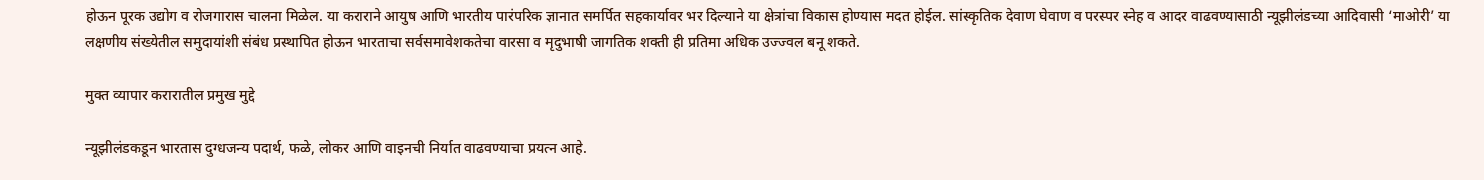होऊन पूरक उद्योग व रोजगारास चालना मिळेल. या कराराने आयुष आणि भारतीय पारंपरिक ज्ञानात समर्पित सहकार्यावर भर दिल्याने या क्षेत्रांचा विकास होण्यास मदत होईल. सांस्कृतिक देवाण घेवाण व परस्पर स्नेह व आदर वाढवण्यासाठी न्यूझीलंडच्या आदिवासी ‘माओरी’ या लक्षणीय संख्येतील समुदायांशी संबंध प्रस्थापित होऊन भारताचा सर्वसमावेशकतेचा वारसा व मृदुभाषी जागतिक शक्ती ही प्रतिमा अधिक उज्ज्वल बनू शकते.

मुक्त व्यापार करारातील प्रमुख मुद्दे

न्यूझीलंडकडून भारतास दुग्धजन्य पदार्थ, फळे, लोकर आणि वाइनची निर्यात वाढवण्याचा प्रयत्न आहे.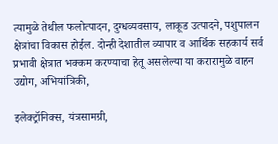त्यामुळे तेथील फलोत्पादन, दुग्धव्यवसाय, लाकूड उत्पादने, पशुपालन क्षेत्रांचा विकास होईल. दोन्ही देशातील व्यापार व आर्थिक सहकार्य सर्व प्रभावी क्षेत्रात भक्कम करण्याचा हेतू असलेल्या या करारामुळे वाहन उद्योग, अभियांत्रिकी,

इलेक्ट्रॉनिक्स, यंत्रसामग्री,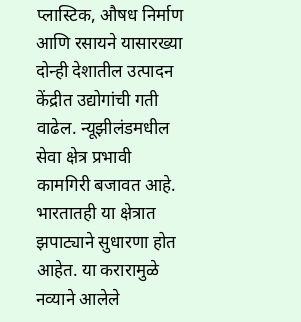प्लास्टिक, औषध निर्माण आणि रसायने यासारख्या दोन्ही देशातील उत्पादन केंद्रीत उद्योगांची गती वाढेल. न्यूझीलंडमधील सेवा क्षेत्र प्रभावी कामगिरी बजावत आहे. भारतातही या क्षेत्रात झपाट्याने सुधारणा होत आहेत. या करारामुळे नव्याने आलेले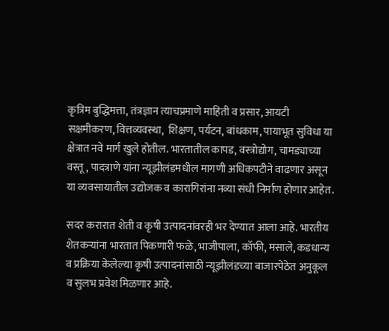कृत्रिम बुद्धिमत्ता, तंत्रज्ञान त्याचप्रमाणे माहिती व प्रसार, आयटी सक्षमीकरण, वित्तव्यवस्था,  शिक्षण, पर्यटन, बांधकाम, पायाभूत सुविधा या क्षेत्रात नवे मार्ग खुले होतील. भारतातील कापड, वस्त्रोद्योग, चामड्याच्या वस्तू, पादत्राणे यांना न्यूझीलंडमधील मागणी अधिकपटीने वाढणार असून या व्यवसायातील उद्योजक व कारागिरांना नव्या संधी निर्माण होणार आहेत.

सदर करारात शेती व कृषी उत्पादनांवरही भर देण्यात आला आहे. भारतीय शेतकऱ्यांना भारतात पिकणारी फळे, भाजीपाला, कॉफी, मसाले, कडधान्य व प्रक्रिया केलेल्या कृषी उत्पादनांसाठी न्यूझीलंडच्या बाजारपेठेत अनुकूल व सुलभ प्रवेश मिळणार आहे.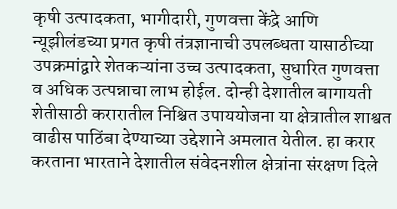कृषी उत्पादकता, भागीदारी, गुणवत्ता केंद्रे आणि न्यूझीलंडच्या प्रगत कृषी तंत्रज्ञानाची उपलब्धता यासाठीच्या उपक्रमांद्वारे शेतकऱ्यांना उच्च उत्पादकता, सुधारित गुणवत्ता व अधिक उत्पन्नाचा लाभ होईल. दोन्ही देशातील बागायती शेतीसाठी करारातील निश्चित उपाययोजना या क्षेत्रातील शाश्वत वाढीस पाठिंबा देण्याच्या उद्देशाने अमलात येतील. हा करार करताना भारताने देशातील संवेदनशील क्षेत्रांना संरक्षण दिले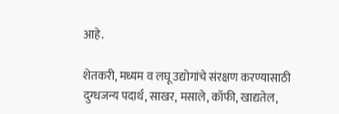आहे.

शेतकरी, मध्यम व लघू उद्योगांचे संरक्षण करण्यासाठी दुग्धजन्य पदार्थ, साखर, मसाले, कॉफी, खाद्यतेल,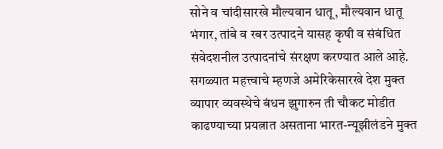सोने व चांदीसारखे मौल्यवान धातू, मौल्यवान धातू भंगार, तांबे व रबर उत्पादने यासह कृषी व संबंधित संवेदशनील उत्पादनांचे संरक्षण करण्यात आले आहे. सगळ्यात महत्त्वाचे म्हणजे अमेरिकेसारखे देश मुक्त व्यापार व्यवस्थेचे बंधन झुगारुन ती चौकट मोडीत काढण्याच्या प्रयत्नात असताना भारत-न्यूझीलंडने मुक्त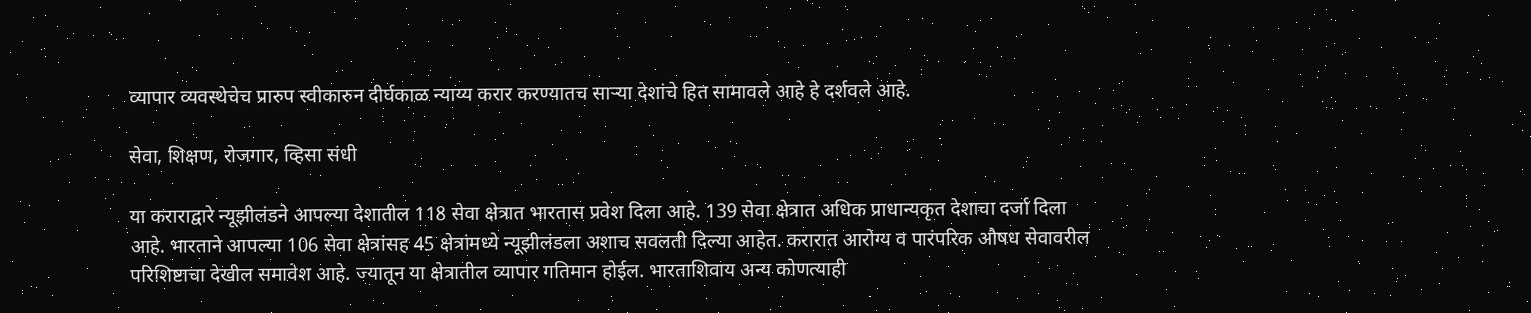व्यापार व्यवस्थेचेच प्रारुप स्वीकारुन दीर्घकाळ न्याय्य करार करण्यातच साऱ्या देशांचे हित सामावले आहे हे दर्शवले आहे.

सेवा, शिक्षण, रोजगार, व्हिसा संधी

या कराराद्वारे न्यूझीलंडने आपल्या देशातील 118 सेवा क्षेत्रात भारतास प्रवेश दिला आहे. 139 सेवा क्षेत्रात अधिक प्राधान्यकृत देशाचा दर्जा दिला आहे. भारताने आपल्या 106 सेवा क्षेत्रांसह 45 क्षेत्रांमध्ये न्यूझीलंडला अशाच सवलती दिल्या आहेत. करारात आरोग्य व पारंपरिक औषध सेवावरील परिशिष्टाचा देखील समावेश आहे. ज्यातून या क्षेत्रातील व्यापार गतिमान होईल. भारताशिवाय अन्य कोणत्याही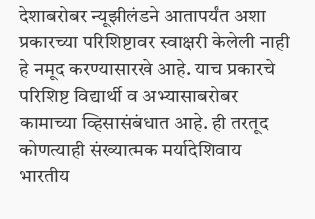देशाबरोबर न्यूझीलंडने आतापर्यंत अशा प्रकारच्या परिशिष्टावर स्वाक्षरी केलेली नाही हे नमूद करण्यासारखे आहे. याच प्रकारचे परिशिष्ट विद्यार्थी व अभ्यासाबरोबर कामाच्या व्हिसासंबंधात आहे. ही तरतूद कोणत्याही संख्यात्मक मर्यादेशिवाय भारतीय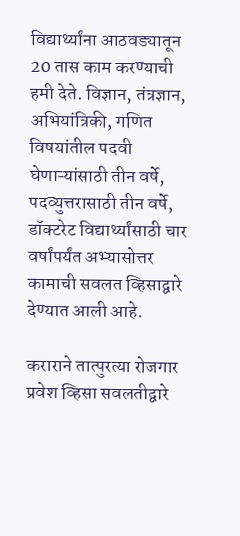विद्यार्थ्यांना आठवड्यातून 20 तास काम करण्याची हमी देते. विज्ञान, तंत्रज्ञान, अभियांत्रिकी, गणित विषयांतील पदवी घेणाऱ्यांसाठी तीन वर्षे, पदव्युत्तरासाठी तीन वर्षे, डॉक्टरेट विद्यार्थ्यांसाठी चार वर्षांपर्यंत अभ्यासोत्तर कामाची सवलत व्हिसाद्वारे देण्यात आली आहे.

कराराने तात्पुरत्या रोजगार प्रवेश व्हिसा सवलतीद्वारे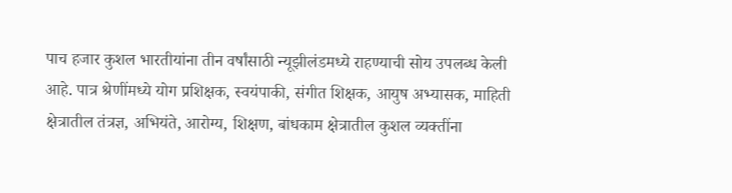पाच हजार कुशल भारतीयांना तीन वर्षांसाठी न्यूझीलंडमध्ये राहण्याची सोय उपलब्ध केली आहे. पात्र श्रेणींमध्ये योग प्रशिक्षक, स्वयंपाकी, संगीत शिक्षक, आयुष अभ्यासक, माहिती क्षेत्रातील तंत्रज्ञ, अभियंते, आरोग्य, शिक्षण, बांधकाम क्षेत्रातील कुशल व्यक्तींना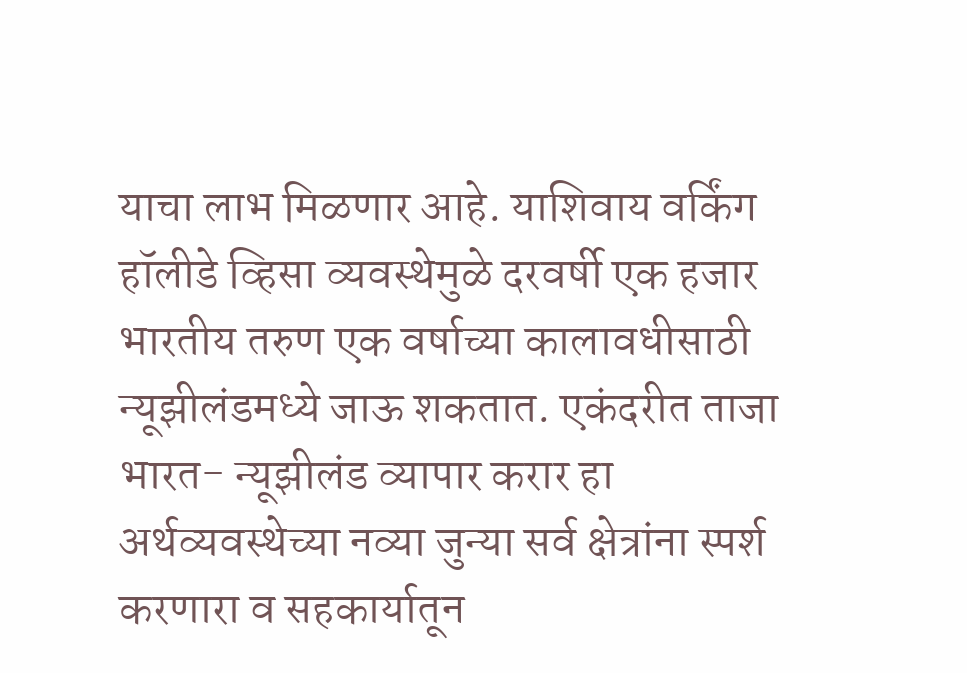याचा लाभ मिळणार आहे. याशिवाय वर्किंग हॉलीडे व्हिसा व्यवस्थेमुळे दरवर्षी एक हजार भारतीय तरुण एक वर्षाच्या कालावधीसाठी न्यूझीलंडमध्ये जाऊ शकतात. एकंदरीत ताजा भारत- न्यूझीलंड व्यापार करार हा अर्थव्यवस्थेच्या नव्या जुन्या सर्व क्षेत्रांना स्पर्श करणारा व सहकार्यातून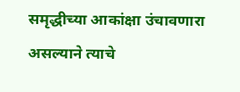समृद्धीच्या आकांक्षा उंचावणारा असल्याने त्याचे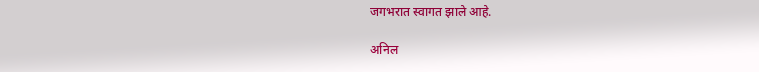जगभरात स्वागत झाले आहे.

अनिल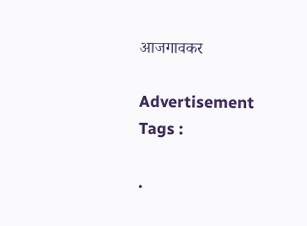आजगावकर

Advertisement
Tags :

.